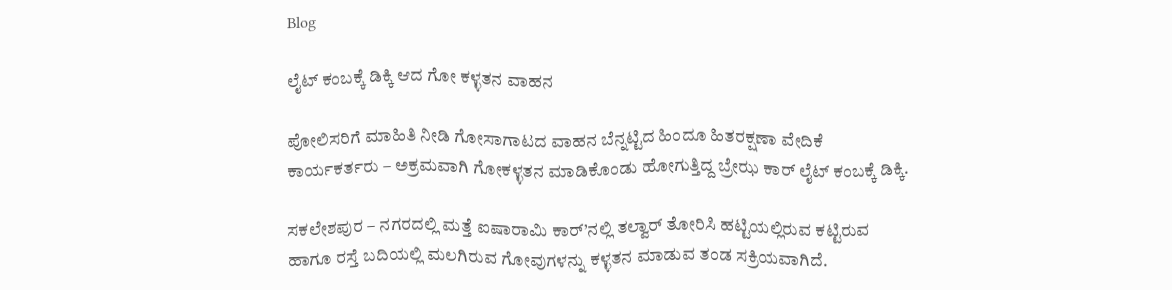Blog

ಲೈಟ್ ಕಂಬಕ್ಕೆ ಡಿಕ್ಕಿ ಆದ ಗೋ ಕಳ್ಳತನ ವಾಹನ

ಪೋಲಿಸರಿಗೆ ಮಾಹಿತಿ ನೀಡಿ ಗೋಸಾಗಾಟದ ವಾಹನ ಬೆನ್ನಟ್ಟಿದ ಹಿಂದೂ ಹಿತರಕ್ಷಣಾ ವೇದಿಕೆ ಕಾರ್ಯಕರ್ತರು – ಅಕ್ರಮವಾಗಿ ಗೋಕಳ್ಳತನ ಮಾಡಿಕೊಂಡು ಹೋಗುತ್ತಿದ್ದ ಬ್ರೇಝ ಕಾರ್ ಲೈಟ್ ಕಂಬಕ್ಕೆ ಡಿಕ್ಕಿ.

ಸಕಲೇಶಪುರ – ನಗರದಲ್ಲಿ ಮತ್ತೆ ಐಷಾರಾಮಿ ಕಾರ್’ನಲ್ಲಿ ತಲ್ವಾರ್ ತೋರಿಸಿ ಹಟ್ಟಿಯಲ್ಲಿರುವ ಕಟ್ಟಿರುವ ಹಾಗೂ ರಸ್ತೆ ಬದಿಯಲ್ಲಿ ಮಲಗಿರುವ ಗೋವುಗಳನ್ನು ಕಳ್ಳತನ ಮಾಡುವ ತಂಡ ಸಕ್ರಿಯವಾಗಿದೆ.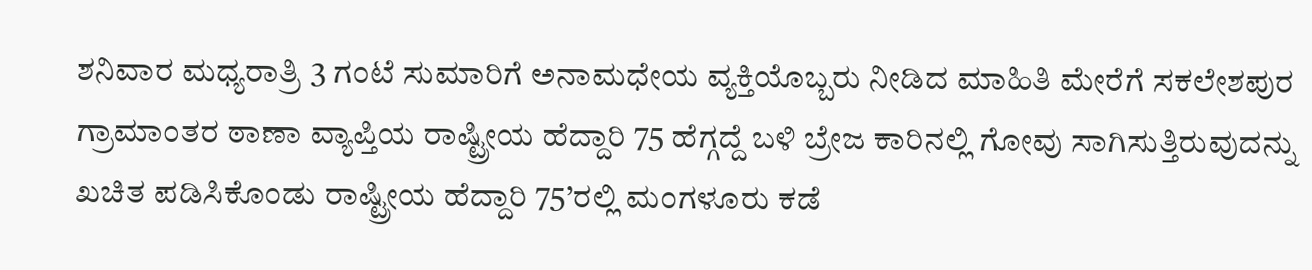ಶನಿವಾರ ಮಧ್ಯರಾತ್ರಿ 3 ಗಂಟೆ ಸುಮಾರಿಗೆ ಅನಾಮಧೇಯ ವ್ಯಕ್ತಿಯೊಬ್ಬರು ನೀಡಿದ ಮಾಹಿತಿ ಮೇರೆಗೆ ಸಕಲೇಶಪುರ ಗ್ರಾಮಾಂತರ ಠಾಣಾ ವ್ಯಾಪ್ತಿಯ ರಾಷ್ಟ್ರೀಯ ಹೆದ್ದಾರಿ 75 ಹೆಗ್ಗದ್ದೆ ಬಳಿ ಬ್ರೇಜ ಕಾರಿನಲ್ಲಿ ಗೋವು ಸಾಗಿಸುತ್ತಿರುವುದನ್ನು ಖಚಿತ ಪಡಿಸಿಕೊಂಡು ರಾಷ್ಟ್ರೀಯ ಹೆದ್ದಾರಿ 75’ರಲ್ಲಿ ಮಂಗಳೂರು ಕಡೆ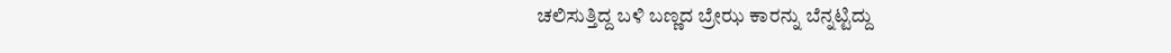ಚಲಿಸುತ್ತಿದ್ದ ಬಳಿ ಬಣ್ಣದ ಬ್ರೇಝ ಕಾರನ್ನು ಬೆನ್ನಟ್ಟಿದ್ದು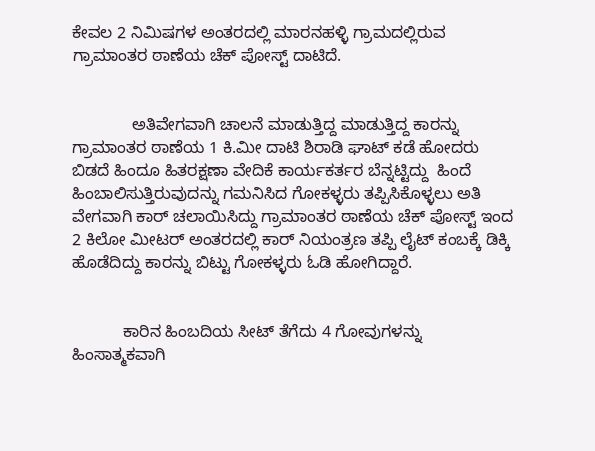ಕೇವಲ 2 ನಿಮಿಷಗಳ ಅಂತರದಲ್ಲಿ ಮಾರನಹಳ್ಳಿ ಗ್ರಾಮದಲ್ಲಿರುವ ಗ್ರಾಮಾಂತರ ಠಾಣೆಯ ಚೆಕ್ ಪೋಸ್ಟ್ ದಾಟಿದೆ.


             ಅತಿವೇಗವಾಗಿ ಚಾಲನೆ ಮಾಡುತ್ತಿದ್ದ ಮಾಡುತ್ತಿದ್ದ ಕಾರನ್ನು ಗ್ರಾಮಾಂತರ ಠಾಣೆಯ 1 ಕಿ.ಮೀ ದಾಟಿ ಶಿರಾಡಿ ಘಾಟ್ ಕಡೆ ಹೋದರು ಬಿಡದೆ ಹಿಂದೂ ಹಿತರಕ್ಷಣಾ ವೇದಿಕೆ ಕಾರ್ಯಕರ್ತರ ಬೆನ್ನಟ್ಟಿದ್ದು  ಹಿಂದೆ ಹಿಂಬಾಲಿಸುತ್ತಿರುವುದನ್ನು ಗಮನಿಸಿದ ಗೋಕಳ್ಳರು ತಪ್ಪಿಸಿಕೊಳ್ಳಲು ಅತಿ ವೇಗವಾಗಿ ಕಾರ್ ಚಲಾಯಿಸಿದ್ದು ಗ್ರಾಮಾಂತರ ಠಾಣೆಯ ಚೆಕ್ ಪೋಸ್ಟ್ ಇಂದ 2 ಕಿಲೋ ಮೀಟರ್ ಅಂತರದಲ್ಲಿ ಕಾರ್ ನಿಯಂತ್ರಣ ತಪ್ಪಿ ಲೈಟ್ ಕಂಬಕ್ಕೆ ಡಿಕ್ಕಿ ಹೊಡೆದಿದ್ದು ಕಾರನ್ನು ಬಿಟ್ಟು ಗೋಕಳ್ಳರು ಓಡಿ ಹೋಗಿದ್ದಾರೆ.


           ಕಾರಿನ ಹಿಂಬದಿಯ ಸೀಟ್ ತೆಗೆದು 4 ಗೋವುಗಳನ್ನು ಹಿಂಸಾತ್ಮಕವಾಗಿ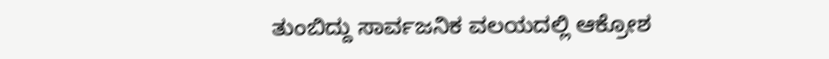ತುಂಬಿದ್ದು ಸಾರ್ವಜನಿಕ ವಲಯದಲ್ಲಿ ಆಕ್ರೋಶ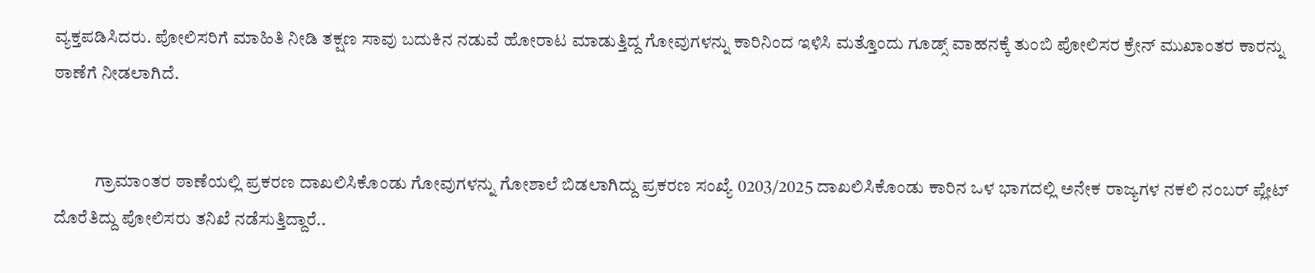ವ್ಯಕ್ತಪಡಿಸಿದರು. ಪೋಲಿಸರಿಗೆ ಮಾಹಿತಿ ನೀಡಿ ತಕ್ಷಣ ಸಾವು ಬದುಕಿನ ನಡುವೆ ಹೋರಾಟ ಮಾಡುತ್ತಿದ್ದ ಗೋವುಗಳನ್ನು ಕಾರಿನಿಂದ ಇಳಿಸಿ ಮತ್ತೊಂದು ಗೂಡ್ಸ್ ವಾಹನಕ್ಕೆ ತುಂಬಿ ಪೋಲಿಸರ ಕ್ರೇನ್ ಮುಖಾಂತರ ಕಾರನ್ನು ಠಾಣೆಗೆ ನೀಡಲಾಗಿದೆ.


            ಗ್ರಾಮಾಂತರ ಠಾಣೆಯಲ್ಲಿ ಪ್ರಕರಣ ದಾಖಲಿಸಿಕೊಂಡು ಗೋವುಗಳನ್ನು ಗೋಶಾಲೆ ಬಿಡಲಾಗಿದ್ದು ಪ್ರಕರಣ ಸಂಖ್ಯೆ 0203/2025 ದಾಖಲಿಸಿಕೊಂಡು ಕಾರಿನ ಒಳ ಭಾಗದಲ್ಲಿ ಅನೇಕ ರಾಜ್ಯಗಳ ನಕಲಿ ನಂಬರ್ ಪ್ಲೇಟ್ ದೊರೆತಿದ್ದು ಪೋಲಿಸರು ತನಿಖೆ ನಡೆಸುತ್ತಿದ್ದಾರೆ..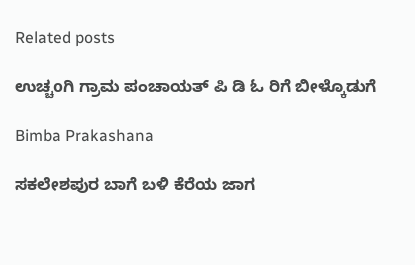Related posts

ಉಚ್ಚoಗಿ ಗ್ರಾಮ ಪಂಚಾಯತ್ ಪಿ ಡಿ ಓ ರಿಗೆ ಬೀಳ್ಕೊಡುಗೆ

Bimba Prakashana

ಸಕಲೇಶಪುರ ಬಾಗೆ ಬಳಿ ಕೆರೆಯ ಜಾಗ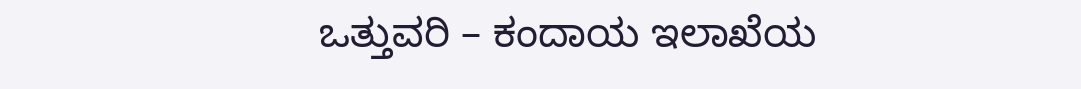ಒತ್ತುವರಿ – ಕಂದಾಯ ಇಲಾಖೆಯ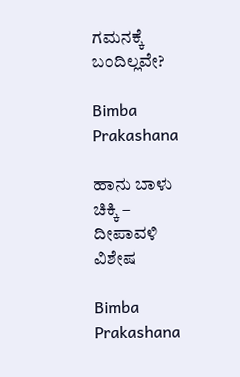ಗಮನಕ್ಕೆ ಬಂದಿಲ್ಲವೇ?

Bimba Prakashana

ಹಾನು ಬಾಳು ಚಿಕ್ಕಿ – ದೀಪಾವಳಿ ವಿಶೇಷ

Bimba Prakashana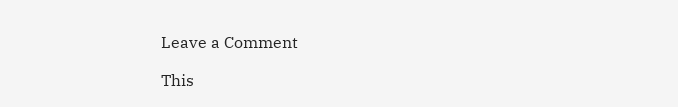Leave a Comment

This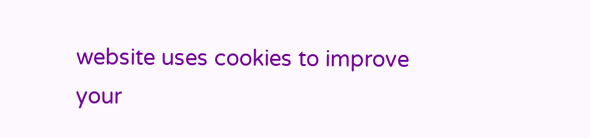website uses cookies to improve your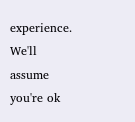experience. We'll assume you're ok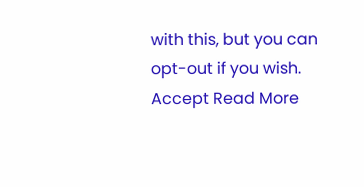with this, but you can opt-out if you wish. Accept Read More